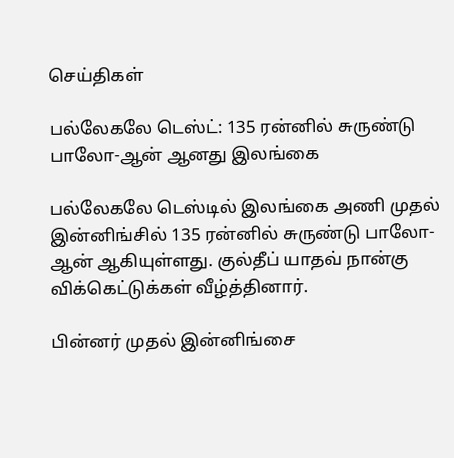செய்திகள்

பல்லேகலே டெஸ்ட்: 135 ரன்னில் சுருண்டு பாலோ-ஆன் ஆனது இலங்கை

பல்லேகலே டெஸ்டில் இலங்கை அணி முதல் இன்னிங்சில் 135 ரன்னில் சுருண்டு பாலோ-ஆன் ஆகியுள்ளது. குல்தீப் யாதவ் நான்கு விக்கெட்டுக்கள் வீழ்த்தினார்.

பின்னர் முதல் இன்னிங்சை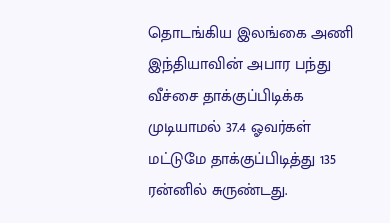தொடங்கிய இலங்கை அணி இந்தியாவின் அபார பந்து வீச்சை தாக்குப்பிடிக்க முடியாமல் 37.4 ஓவர்கள் மட்டுமே தாக்குப்பிடித்து 135 ரன்னில் சுருண்டது.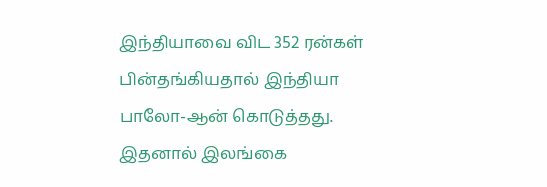இந்தியாவை விட 352 ரன்கள் பின்தங்கியதால் இந்தியா பாலோ-ஆன் கொடுத்தது. இதனால் இலங்கை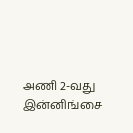அணி 2-வது இன்னிங்சை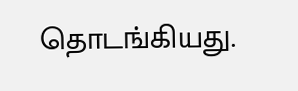தொடங்கியது.